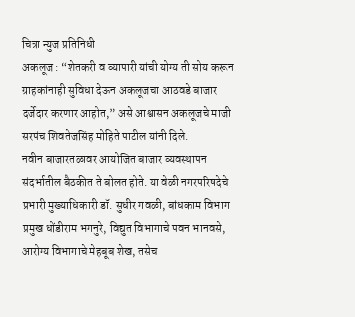चित्रा न्युज प्रतिनिधी
अकलूज : “शेतकरी व व्यापारी यांची योग्य ती सोय करून ग्राहकांनाही सुविधा देऊन अकलूजचा आठवडे बाजार दर्जेदार करणार आहोत,” असे आश्वासन अकलूजचे माजी सरपंच शिवतेजसिंह मोहिते पाटील यांनी दिले.
नवीन बाजारतळावर आयोजित बाजार व्यवस्थापन संदर्भातील बैठकीत ते बोलत होते. या वेळी नगरपरिषदेचे प्रभारी मुख्याधिकारी डॉ. सुधीर गवळी, बांधकाम विभाग प्रमुख धोंडीराम भगनुरे, विद्युत विभागाचे पवन भानवसे, आरोग्य विभागाचे मेहबूब शेख, तसेच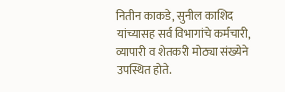नितीन काकडे, सुनील काशिद यांच्यासह सर्व विभागांचे कर्मचारी, व्यापारी व शेतकरी मोठ्या संख्येने उपस्थित होते.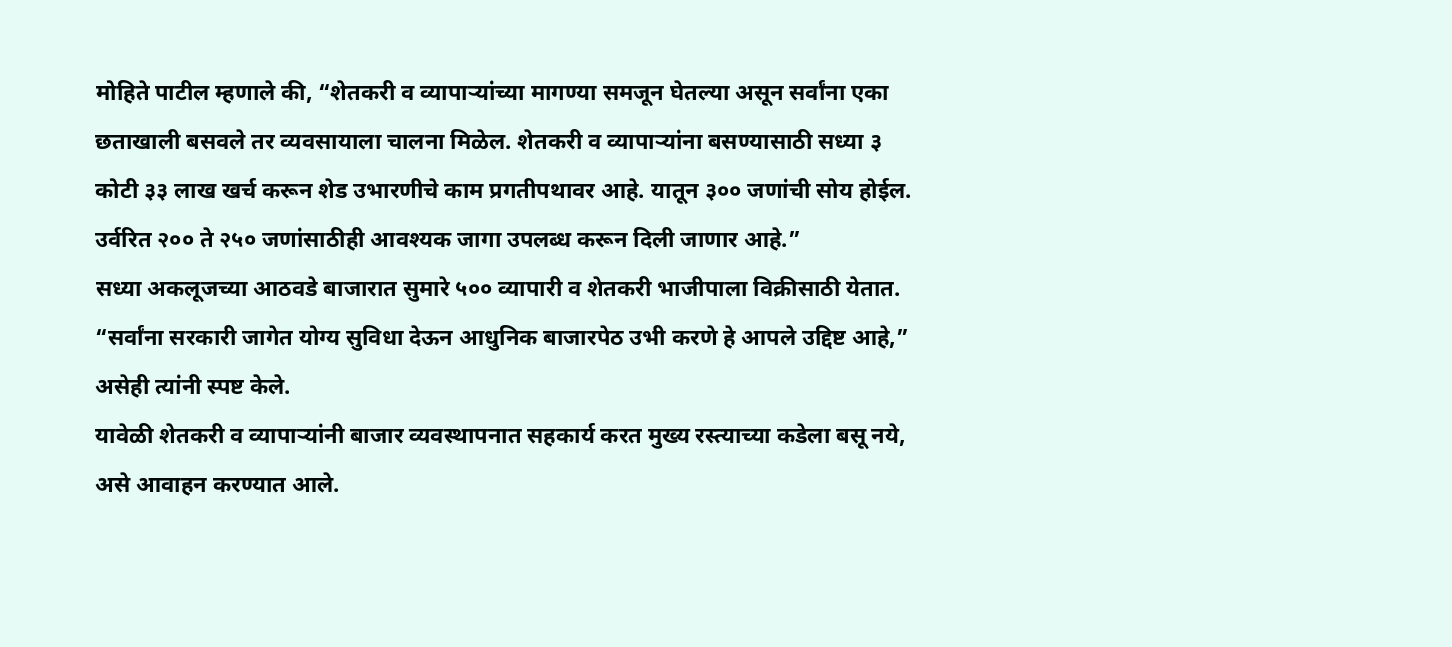मोहिते पाटील म्हणाले की, “शेतकरी व व्यापाऱ्यांच्या मागण्या समजून घेतल्या असून सर्वांना एका छताखाली बसवले तर व्यवसायाला चालना मिळेल. शेतकरी व व्यापाऱ्यांना बसण्यासाठी सध्या ३ कोटी ३३ लाख खर्च करून शेड उभारणीचे काम प्रगतीपथावर आहे. यातून ३०० जणांची सोय होईल. उर्वरित २०० ते २५० जणांसाठीही आवश्यक जागा उपलब्ध करून दिली जाणार आहे.”
सध्या अकलूजच्या आठवडे बाजारात सुमारे ५०० व्यापारी व शेतकरी भाजीपाला विक्रीसाठी येतात. “सर्वांना सरकारी जागेत योग्य सुविधा देऊन आधुनिक बाजारपेठ उभी करणे हे आपले उद्दिष्ट आहे,” असेही त्यांनी स्पष्ट केले.
यावेळी शेतकरी व व्यापाऱ्यांनी बाजार व्यवस्थापनात सहकार्य करत मुख्य रस्त्याच्या कडेला बसू नये, असे आवाहन करण्यात आले.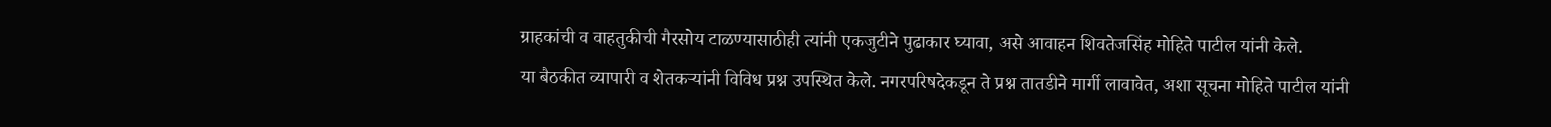ग्राहकांची व वाहतुकीची गैरसोय टाळण्यासाठीही त्यांनी एकजुटीने पुढाकार घ्यावा, असे आवाहन शिवतेजसिंह मोहिते पाटील यांनी केले.
या बैठकीत व्यापारी व शेतकऱ्यांनी विविध प्रश्न उपस्थित केले. नगरपरिषदेकडून ते प्रश्न तातडीने मार्गी लावावेत, अशा सूचना मोहिते पाटील यांनी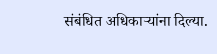संबंधित अधिकाऱ्यांना दिल्या.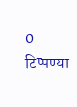0 टिप्पण्या